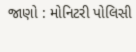જાણો : મોનિટરી પોલિસી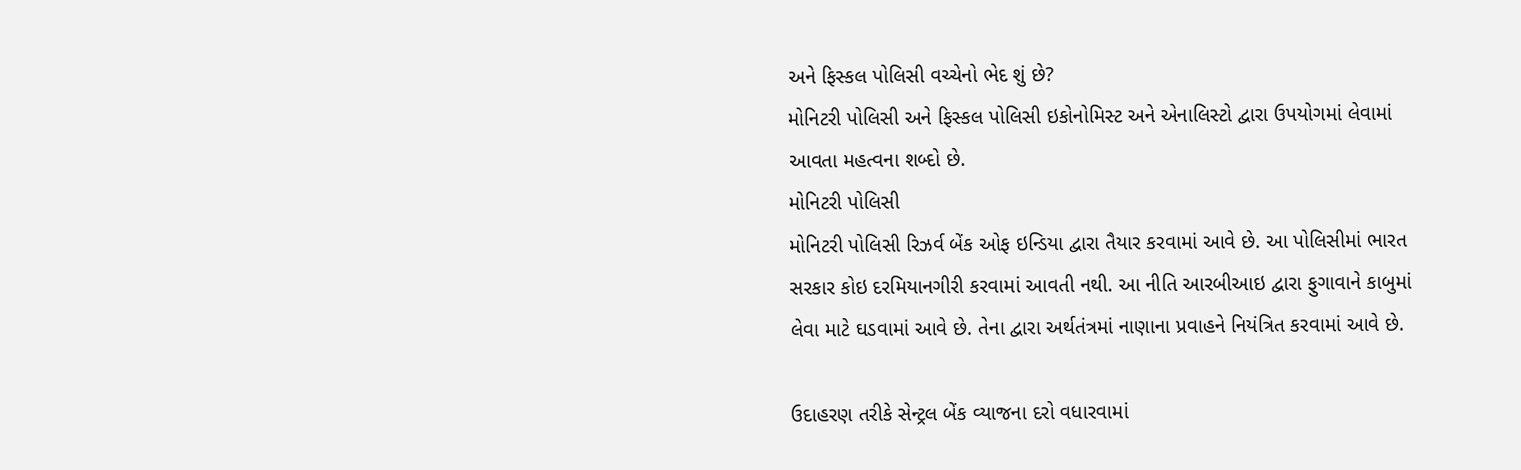અને ફિસ્કલ પોલિસી વચ્ચેનો ભેદ શું છે?
મોનિટરી પોલિસી અને ફિસ્કલ પોલિસી ઇકોનોમિસ્ટ અને એનાલિસ્ટો દ્વારા ઉપયોગમાં લેવામાં આવતા મહત્વના શબ્દો છે.
મોનિટરી પોલિસી
મોનિટરી પોલિસી રિઝર્વ બેંક ઓફ ઇન્ડિયા દ્વારા તૈયાર કરવામાં આવે છે. આ પોલિસીમાં ભારત સરકાર કોઇ દરમિયાનગીરી કરવામાં આવતી નથી. આ નીતિ આરબીઆઇ દ્વારા ફુગાવાને કાબુમાં લેવા માટે ઘડવામાં આવે છે. તેના દ્વારા અર્થતંત્રમાં નાણાના પ્રવાહને નિયંત્રિત કરવામાં આવે છે.

ઉદાહરણ તરીકે સેન્ટ્રલ બેંક વ્યાજના દરો વધારવામાં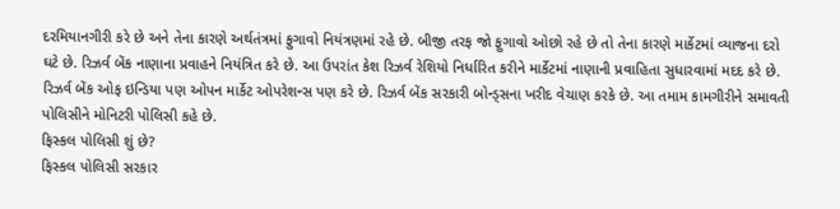દરમિયાનગીરી કરે છે અને તેના કારણે અર્થતંત્રમાં ફુગાવો નિયંત્રણમાં રહે છે. બીજી તરફ જો ફુગાવો ઓછો રહે છે તો તેના કારણે માર્કેટમાં વ્યાજના દરો ઘટે છે. રિઝર્વ બેંક નાણાના પ્રવાહને નિયંત્રિત કરે છે. આ ઉપરાંત કેશ રિઝર્વ રેશિયો નિર્ધારિત કરીને માર્કેટમાં નાણાની પ્રવાહિતા સુધારવામાં મદદ કરે છે.
રિઝર્વ બેંક ઓફ ઇન્ડિયા પણ ઓપન માર્કેટ ઓપરેશન્સ પણ કરે છે. રિઝર્વ બેંક સરકારી બોન્ડ્સના ખરીદ વેચાણ કરકે છે. આ તમામ કામગીરીને સમાવતી પોલિસીને મોનિટરી પોલિસી કહે છે.
ફિસ્કલ પોલિસી શું છે?
ફિસ્કલ પોલિસી સરકાર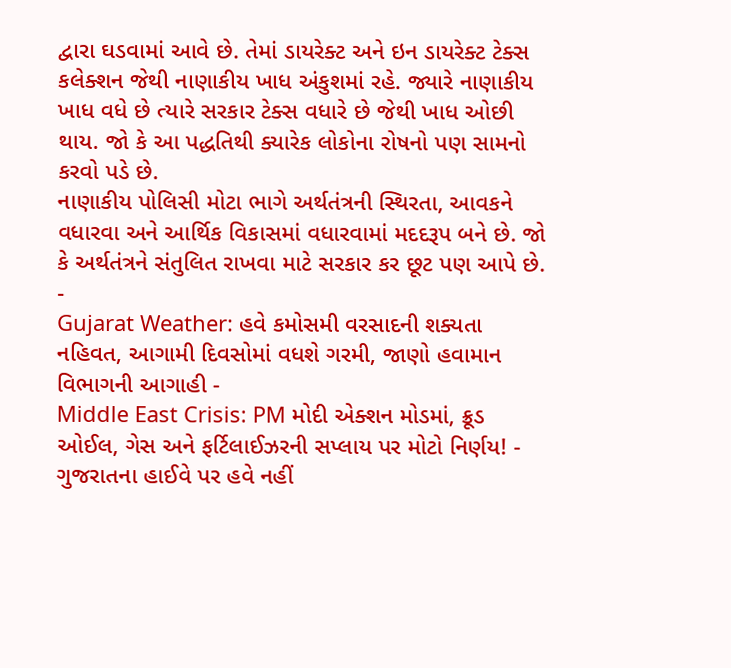દ્વારા ઘડવામાં આવે છે. તેમાં ડાયરેક્ટ અને ઇન ડાયરેક્ટ ટેક્સ કલેક્શન જેથી નાણાકીય ખાધ અંકુશમાં રહે. જ્યારે નાણાકીય ખાધ વધે છે ત્યારે સરકાર ટેક્સ વધારે છે જેથી ખાધ ઓછી થાય. જો કે આ પદ્ધતિથી ક્યારેક લોકોના રોષનો પણ સામનો કરવો પડે છે.
નાણાકીય પોલિસી મોટા ભાગે અર્થતંત્રની સ્થિરતા, આવકને વધારવા અને આર્થિક વિકાસમાં વધારવામાં મદદરૂપ બને છે. જો કે અર્થતંત્રને સંતુલિત રાખવા માટે સરકાર કર છૂટ પણ આપે છે.
-
Gujarat Weather: હવે કમોસમી વરસાદની શક્યતા નહિવત, આગામી દિવસોમાં વધશે ગરમી, જાણો હવામાન વિભાગની આગાહી -
Middle East Crisis: PM મોદી એક્શન મોડમાં, ક્રૂડ ઓઈલ, ગેસ અને ફર્ટિલાઈઝરની સપ્લાય પર મોટો નિર્ણય! -
ગુજરાતના હાઈવે પર હવે નહીં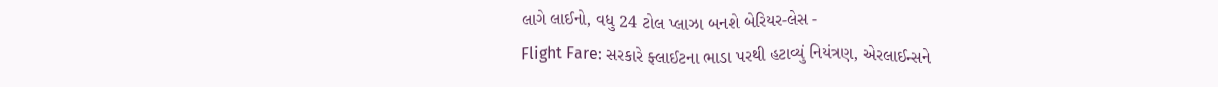લાગે લાઈનો, વધુ 24 ટોલ પ્લાઝા બનશે બેરિયર-લેસ -
Flight Fare: સરકારે ફ્લાઈટના ભાડા પરથી હટાવ્યું નિયંત્રણ, એરલાઈન્સને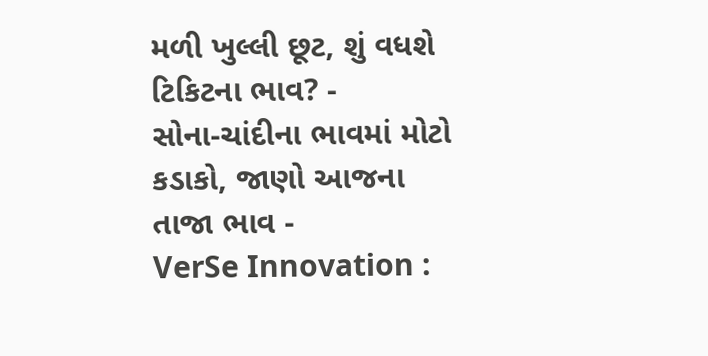મળી ખુલ્લી છૂટ, શું વધશે ટિકિટના ભાવ? -
સોના-ચાંદીના ભાવમાં મોટો કડાકો, જાણો આજના તાજા ભાવ -
VerSe Innovation :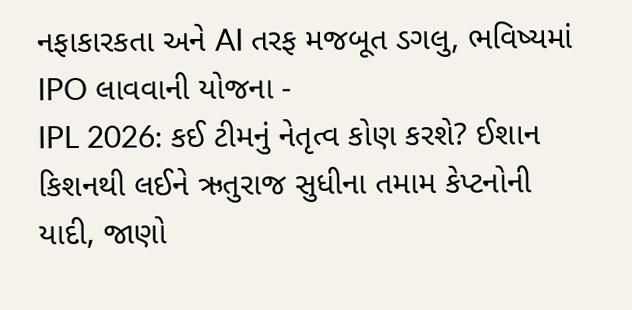નફાકારકતા અને AI તરફ મજબૂત ડગલુ, ભવિષ્યમાં IPO લાવવાની યોજના -
IPL 2026: કઈ ટીમનું નેતૃત્વ કોણ કરશે? ઈશાન કિશનથી લઈને ઋતુરાજ સુધીના તમામ કેપ્ટનોની યાદી, જાણો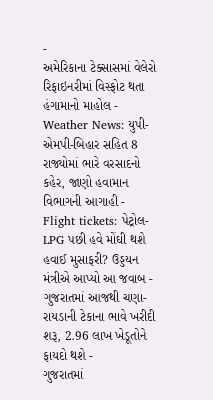-
અમેરિકાના ટેક્સાસમાં વેલેરો રિફાઇનરીમાં વિસ્ફોટ થતા હંગામાનો માહોલ -
Weather News: યુપી-એમપી-બિહાર સહિત 8 રાજ્યોમાં ભારે વરસાદનો કહેર, જાણો હવામાન વિભાગની આગાહી -
Flight tickets: પેટ્રોલ-LPG પછી હવે મોંઘી થશે હવાઈ મુસાફરી? ઉડ્ડયન મંત્રીએ આપ્યો આ જવાબ -
ગુજરાતમાં આજથી ચણા-રાયડાની ટેકાના ભાવે ખરીદી શરૂ, 2.96 લાખ ખેડૂતોને ફાયદો થશે -
ગુજરાતમાં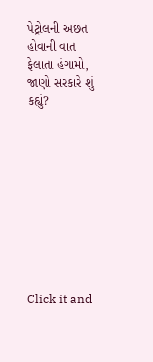પેટ્રોલની અછત હોવાની વાત ફેલાતા હંગામો, જાણો સરકારે શું કહ્યું?










Click it and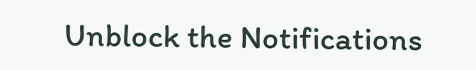Unblock the Notifications